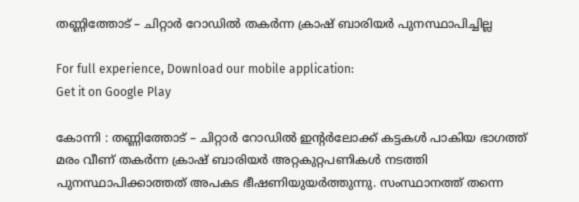തണ്ണിത്തോട് – ചിറ്റാർ റോഡിൽ തകർന്ന ക്രാഷ് ബാരിയർ പുനസ്ഥാപിച്ചില്ല

For full experience, Download our mobile application:
Get it on Google Play

കോന്നി : തണ്ണിത്തോട് – ചിറ്റാർ റോഡിൽ ഇന്റർലോക്ക് കട്ടകൾ പാകിയ ഭാഗത്ത് മരം വീണ് തകർന്ന ക്രാഷ് ബാരിയർ അറ്റകുറ്റപണികൾ നടത്തി പുനസ്ഥാപിക്കാത്തത് അപകട ഭീഷണിയുയർത്തുന്നു. സംസ്ഥാനത്ത് തന്നെ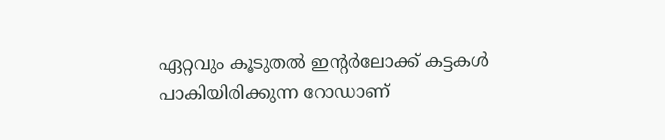ഏറ്റവും കൂടുതൽ ഇന്റർലോക്ക് കട്ടകൾ പാകിയിരിക്കുന്ന റോഡാണ്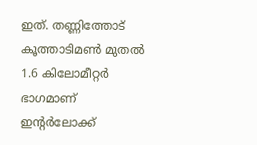ഇത്. തണ്ണിത്തോട് കൂത്താടിമൺ മുതൽ 1.6 കിലോമീറ്റർ ഭാഗമാണ് ഇന്റർലോക്ക്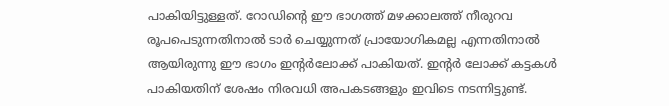പാകിയിട്ടുള്ളത്. റോഡിന്റെ ഈ ഭാഗത്ത് മഴക്കാലത്ത് നീരുറവ രൂപപെടുന്നതിനാൽ ടാർ ചെയ്യുന്നത് പ്രായോഗികമല്ല എന്നതിനാൽ ആയിരുന്നു ഈ ഭാഗം ഇന്റർലോക്ക് പാകിയത്. ഇന്റർ ലോക്ക് കട്ടകൾ പാകിയതിന് ശേഷം നിരവധി അപകടങ്ങളും ഇവിടെ നടന്നിട്ടുണ്ട്.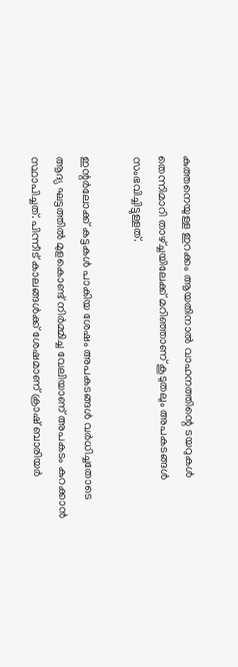കുത്തനെയുള്ള ഇറക്കം ആയതിനാൽ വാഹനത്തിന്റെ ടയറുകൾ തെന്നിമാറി താഴ്ച്ചയിലേക്ക് മറിഞ്ഞാണ് കൂടുതലും അപകടങ്ങൾ സംഭവിച്ചിട്ടുള്ളത്.

ഇന്റർലോക്ക് കട്ടകൾ പാകിയ ശേഷം അപകടങ്ങൾ വർധിച്ചതോടെ ആദ്യ ഘട്ടത്തിൽ മുളകൊണ്ട് നിർമ്മിച്ച വേലിയാണ് അപകടം കുറക്കാൻ സ്ഥാപിച്ചത്. പിന്നീട് കാലങ്ങൾക്ക് ശേഷമാണ് ക്രാഷ് ബാരിയർ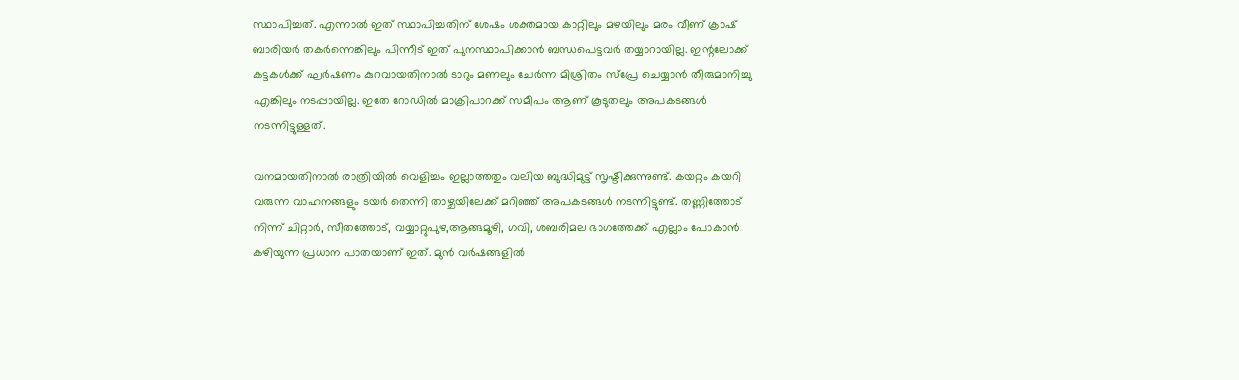സ്ഥാപിച്ചത്. എന്നാൽ ഇത് സ്ഥാപിച്ചതിന് ശേഷം ശക്തമായ കാറ്റിലും മഴയിലും മരം വീണ് ക്രാഷ് ബാരിയർ തകർന്നെങ്കിലും പിന്നീട് ഇത്‌ പുനസ്ഥാപിക്കാൻ ബന്ധപെട്ടവർ തയ്യാറായില്ല. ഇന്റലോക്ക് കട്ടകൾക്ക് ഘർഷണം കുറവായതിനാൽ ടാറും മണലും ചേർന്ന മിശ്രിതം സ്പ്രേ ചെയ്യാൻ തീരുമാനിച്ചു എങ്കിലും നടപ്പായില്ല. ഇതേ റോഡിൽ മാക്രിപാറക്ക് സമീപം ആണ് കൂടുതലും അപകടങ്ങൾ നടന്നിട്ടുള്ളത്.

വനമായതിനാൽ രാത്രിയിൽ വെളിച്ചം ഇല്ലാത്തതും വലിയ ബുദ്ധിമുട്ട് സൃഷ്ടിക്കുന്നുണ്ട്. കയറ്റം കയറി വരുന്ന വാഹനങ്ങളും ടയർ തെന്നി താഴ്ചയിലേക്ക് മറിഞ്ഞ് അപകടങ്ങൾ നടന്നിട്ടുണ്ട്. തണ്ണിത്തോട് നിന്ന് ചിറ്റാർ, സീതത്തോട്, വയ്യാറ്റുപുഴ,ആങ്ങമൂഴി, ഗവി, ശബരിമല ഭാഗത്തേക്ക് എല്ലാം പോകാൻ കഴിയുന്ന പ്രധാന പാതയാണ് ഇത്‌. മുൻ വർഷങ്ങളിൽ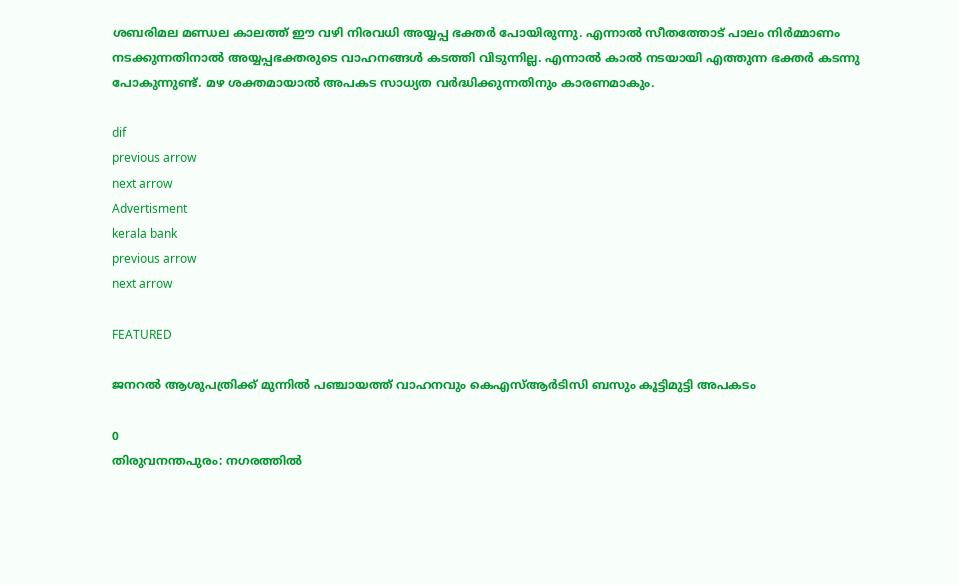ശബരിമല മണ്ഡല കാലത്ത് ഈ വഴി നിരവധി അയ്യപ്പ ഭക്തർ പോയിരുന്നു. എന്നാൽ സീതത്തോട് പാലം നിർമ്മാണം നടക്കുന്നതിനാൽ അയ്യപ്പഭക്തരുടെ വാഹനങ്ങൾ കടത്തി വിടുന്നില്ല. എന്നാൽ കാൽ നടയായി എത്തുന്ന ഭക്തർ കടന്നു പോകുന്നുണ്ട്. മഴ ശക്തമായാൽ അപകട സാധ്യത വർദ്ധിക്കുന്നതിനും കാരണമാകും.

dif
previous arrow
next arrow
Advertisment
kerala bank
previous arrow
next arrow

FEATURED

ജനറൽ ആശുപത്രിക്ക് മുന്നിൽ പഞ്ചായത്ത് വാഹനവും കെഎസ്ആർടിസി ബസും കൂട്ടിമുട്ടി അപകടം

0
തിരുവനന്തപുരം: നഗരത്തിൽ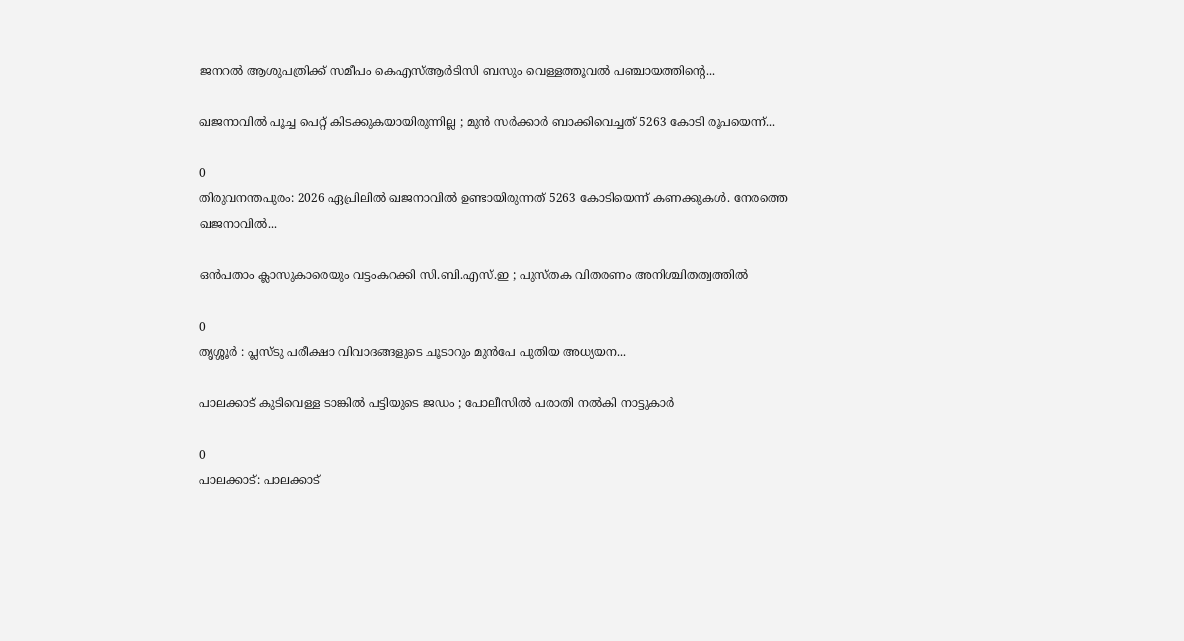ജനറൽ ആശുപത്രിക്ക് സമീപം കെഎസ്ആർടിസി ബസും വെള്ളത്തൂവൽ പഞ്ചായത്തിന്‍റെ...

ഖജനാവിൽ പൂച്ച പെറ്റ് കിടക്കുകയായിരുന്നില്ല ; മുൻ സർക്കാർ ബാക്കിവെച്ചത് 5263 കോടി രൂപയെന്ന്...

0
തിരുവനന്തപുരം: 2026 ഏപ്രിലിൽ ഖജനാവിൽ ഉണ്ടായിരുന്നത് 5263 കോടിയെന്ന് കണക്കുകൾ. നേരത്തെ ഖജനാവിൽ...

ഒൻപതാം ക്ലാസുകാരെയും വട്ടംകറക്കി സി.ബി.എസ്.ഇ ; പുസ്തക വിതരണം അനിശ്ചിതത്വത്തിൽ

0
തൃശ്ശൂർ : പ്ലസ്ടു പരീക്ഷാ വിവാദങ്ങളുടെ ചൂടാറും മുൻപേ പുതിയ അധ്യയന...

പാലക്കാട് കുടിവെള്ള ടാങ്കിൽ പട്ടിയുടെ ജഡം ; പോലീസിൽ പരാതി നൽകി നാട്ടുകാർ

0
പാലക്കാട്: പാലക്കാട്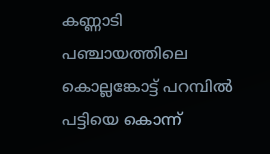കണ്ണാടി പഞ്ചായത്തിലെ കൊല്ലങ്കോട്ട് പറമ്പിൽ പട്ടിയെ കൊന്ന്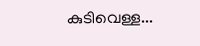കുടിവെള്ള...